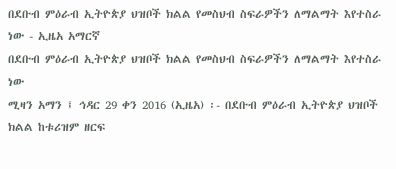በደቡብ ምዕራብ ኢትዮጵያ ህዝቦች ክልል የመስህብ ስፍራዎችን ለማልማት እየተስራ ነው - ኢዜአ አማርኛ
በደቡብ ምዕራብ ኢትዮጵያ ህዝቦች ክልል የመስህብ ስፍራዎችን ለማልማት እየተስራ ነው
ሚዛን አማን ፤ ኅዳር 29 ቀን 2016 (ኢዜአ) ፡- በደቡብ ምዕራብ ኢትዮጵያ ህዝቦች ክልል ከቱሪዝም ዘርፍ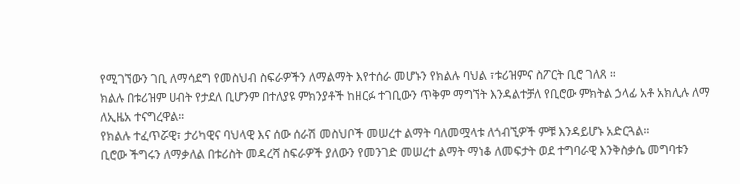የሚገኘውን ገቢ ለማሳደግ የመስህብ ስፍራዎችን ለማልማት እየተሰራ መሆኑን የክልሉ ባህል ፣ቱሪዝምና ስፖርት ቢሮ ገለጸ ።
ክልሉ በቱሪዝም ሀብት የታደለ ቢሆንም በተለያዩ ምክንያቶች ከዘርፉ ተገቢውን ጥቅም ማግኘት እንዳልተቻለ የቢሮው ምክትል ኃላፊ አቶ አክሊሉ ለማ ለኢዜአ ተናግረዋል።
የክልሉ ተፈጥሯዊ፣ ታሪካዊና ባህላዊ እና ሰው ሰራሽ መስህቦች መሠረተ ልማት ባለመሟላቱ ለጎብኚዎች ምቹ እንዳይሆኑ አድርጓል።
ቢሮው ችግሩን ለማቃለል በቱሪስት መዳረሻ ስፍራዎች ያለውን የመንገድ መሠረተ ልማት ማነቆ ለመፍታት ወደ ተግባራዊ እንቅስቃሴ መግባቱን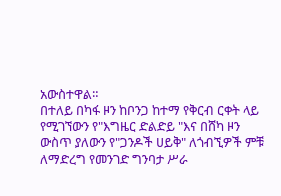አውስተዋል።
በተለይ በካፋ ዞን ከቦንጋ ከተማ የቅርብ ርቀት ላይ የሚገኘውን የ"እግዜር ድልድይ "እና በሸካ ዞን ውስጥ ያለውን የ"ጋንዶች ሀይቅ" ለጎብኚዎች ምቹ ለማድረግ የመንገድ ግንባታ ሥራ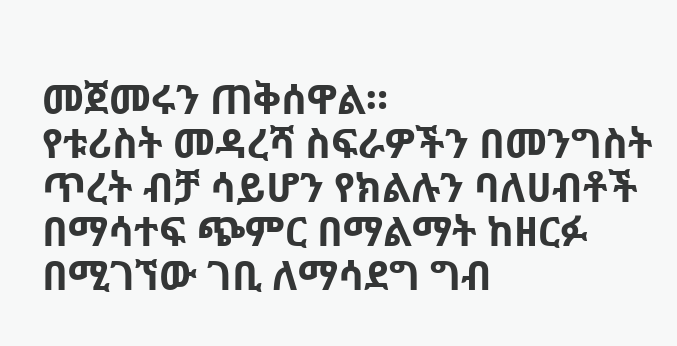መጀመሩን ጠቅሰዋል።
የቱሪስት መዳረሻ ስፍራዎችን በመንግስት ጥረት ብቻ ሳይሆን የክልሉን ባለሀብቶች በማሳተፍ ጭምር በማልማት ከዘርፉ በሚገኘው ገቢ ለማሳደግ ግብ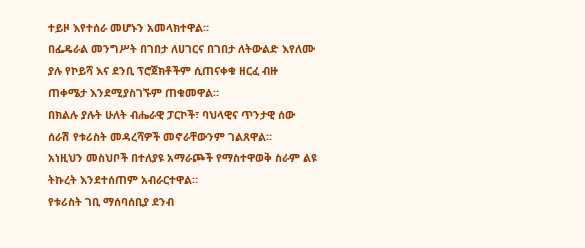ተይዞ እየተሰራ መሆኑን አመላክተዋል።
በፌዴራል መንግሥት በገበታ ለሀገርና በገበታ ለትውልድ እየለሙ ያሉ የኮይሻ እና ደንቢ ፕሮጀክቶችም ሲጠናቀቁ ዘርፈ ብዙ ጠቀሜታ እንደሚያስገኙም ጠቁመዋል።
በክልሉ ያሉት ሁለት ብሔራዊ ፓርኮች፣ ባህላዊና ጥንታዊ ሰው ሰራሽ የቱሪስት መዳረሻዎች መኖራቸውንም ገልጸዋል።
አነዚህን መስህቦች በተለያዩ አማራጮች የማስተዋወቅ ስራም ልዩ ትኩረት እንደተሰጠም አብራርተዋል።
የቱሪስት ገቢ ማሰባሰቢያ ደንብ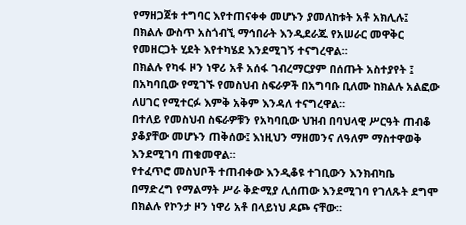የማዘጋጀቱ ተግባር እየተጠናቀቀ መሆኑን ያመለከቱት አቶ አክሊሉ፤ በክልሉ ውስጥ አስጎብኚ ማኅበራት እንዲደራጁ የአሠራር መዋቅር የመዘርጋት ሂደት እየተካሄደ እንደሚገኝ ተናግረዋል።
በክልሉ የካፋ ዞን ነዋሪ አቶ አሰፋ ገብረማርያም በሰጡት አስተያየት ፤ በአካባቢው የሚገኙ የመስህብ ስፍራዎች በአግባቡ ቢለሙ ከክልሉ አልፎው ለሀገር የሚተርፉ እምቅ አቅም እንዳለ ተናግረዋል።
በተለይ የመስህብ ስፍራዎቹን የአካባቢው ህዝብ በባህላዊ ሥርዓት ጠብቆ ያቆያቸው መሆኑን ጠቅሰው፤ እነዚህን ማዘመንና ለዓለም ማስተዋወቅ እንደሚገባ ጠቁመዋል።
የተፈጥሮ መስህቦች ተጠብቀው እንዲቆዩ ተገቢውን እንክብካቤ በማድረግ የማልማት ሥራ ቅድሚያ ሊሰጠው እንደሚገባ የገለጹት ደግሞ በክልሉ የኮንታ ዞን ነዋሪ አቶ በላይነህ ዶጮ ናቸው።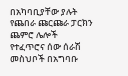በአካባቢያቸው ያሉት የጨበራ ጩርጩራ ፓርክን ጨምሮ ሌሎች የተፈጥሮና ሰው ሰራሽ መስህቦች በአግባቡ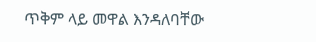ጥቅም ላይ መዋል እንዳለባቸው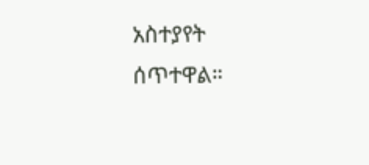አስተያየት ሰጥተዋል።